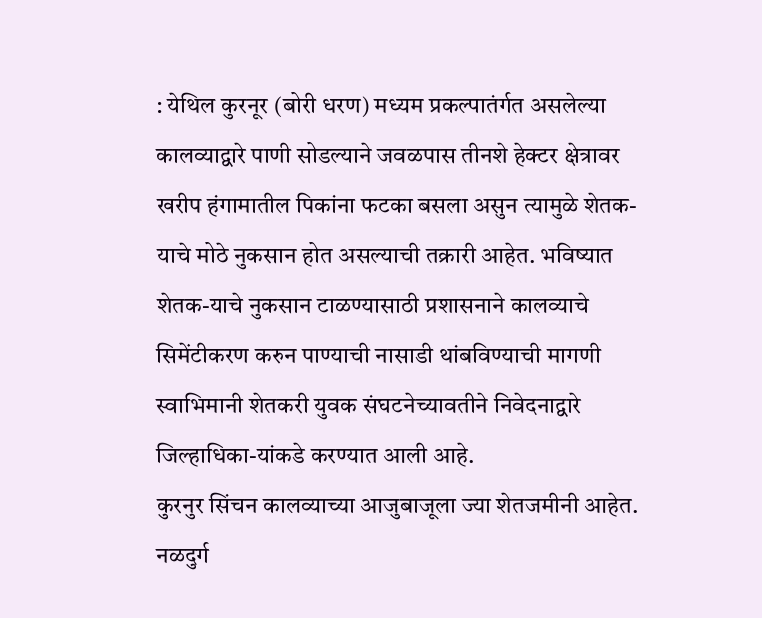: येथिल कुरनूर (बोरी धरण) मध्यम प्रकल्पातंर्गत असलेल्या कालव्याद्वारे पाणी सोडल्याने जवळपास तीनशे हेक्टर क्षेत्रावर खरीप हंगामातील पिकांना फटका बसला असुन त्यामुळे शेतक-याचे मोठे नुकसान होत असल्याची तक्रारी आहेत. भविष्यात शेतक-याचे नुकसान टाळण्यासाठी प्रशासनाने कालव्याचे सिमेंटीकरण करुन पाण्याची नासाडी थांबविण्याची मागणी स्वाभिमानी शेतकरी युवक संघटनेच्यावतीने निवेदनाद्वारे जिल्हाधिका-यांकडे करण्यात आली आहे.
कुरनुर सिंचन कालव्याच्या आजुबाजूला ज्या शेतजमीनी आहेत. नळदुर्ग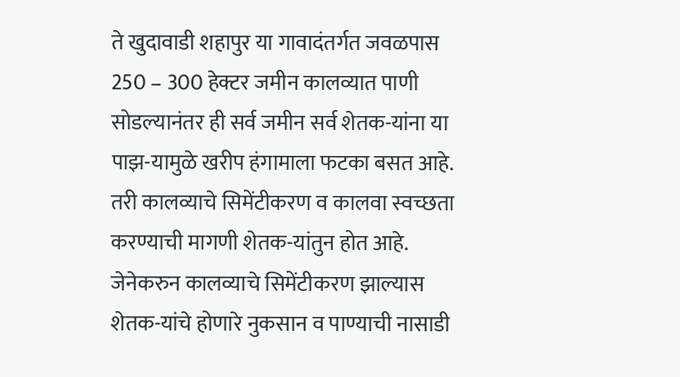ते खुदावाडी शहापुर या गावादंतर्गत जवळपास 250 – 300 हेक्टर जमीन कालव्यात पाणी सोडल्यानंतर ही सर्व जमीन सर्व शेतक-यांना या पाझ-यामुळे खरीप हंगामाला फटका बसत आहे. तरी कालव्याचे सिमेंटीकरण व कालवा स्वच्छता करण्याची मागणी शेतक-यांतुन होत आहे. जेनेकरुन कालव्याचे सिमेंटीकरण झाल्यास शेतक-यांचे होणारे नुकसान व पाण्याची नासाडी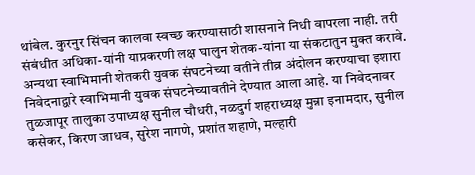थांबेल. कुरनुर सिंचन कालवा स्वच्छ करण्यासाठी शासनाने निधी वापरला नाही. तरी संबंधीत अधिका-यांनी याप्रकरणी लक्ष घालुन शेतक-यांना या संकटातुन मुक्त करावे. अन्यथा स्वाभिमानी शेतकरी युवक संघटनेच्या वतीने तीव्र अंदोलन करण्याचा इशारा निवेदनाद्वारे स्वाभिमानी युवक संघटनेच्यावतीने देण्यात आला आहे. या निवेदनावर तुळजापूर तालुका उपाध्यक्ष सुनील चौधरी, नळदुर्ग शहराध्यक्ष मुन्ना इनामदार, सुनील कसेकर, किरण जाधव, सुरेश नागणे, प्रशांत शहाणे, मल्हारी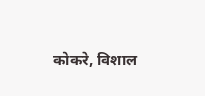कोकरे, विशाल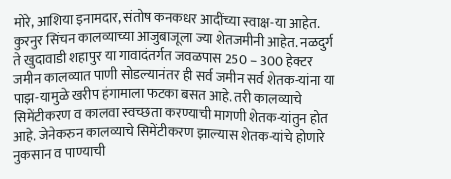मोरे, आशिया इनामदार, संतोष कनकधर आदींच्या स्वाक्ष-या आहेत.
कुरनुर सिंचन कालव्याच्या आजुबाजूला ज्या शेतजमीनी आहेत. नळदुर्ग ते खुदावाडी शहापुर या गावादंतर्गत जवळपास 250 – 300 हेक्टर जमीन कालव्यात पाणी सोडल्यानंतर ही सर्व जमीन सर्व शेतक-यांना या पाझ-यामुळे खरीप हंगामाला फटका बसत आहे. तरी कालव्याचे सिमेंटीकरण व कालवा स्वच्छता करण्याची मागणी शेतक-यांतुन होत आहे. जेनेकरुन कालव्याचे सिमेंटीकरण झाल्यास शेतक-यांचे होणारे नुकसान व पाण्याची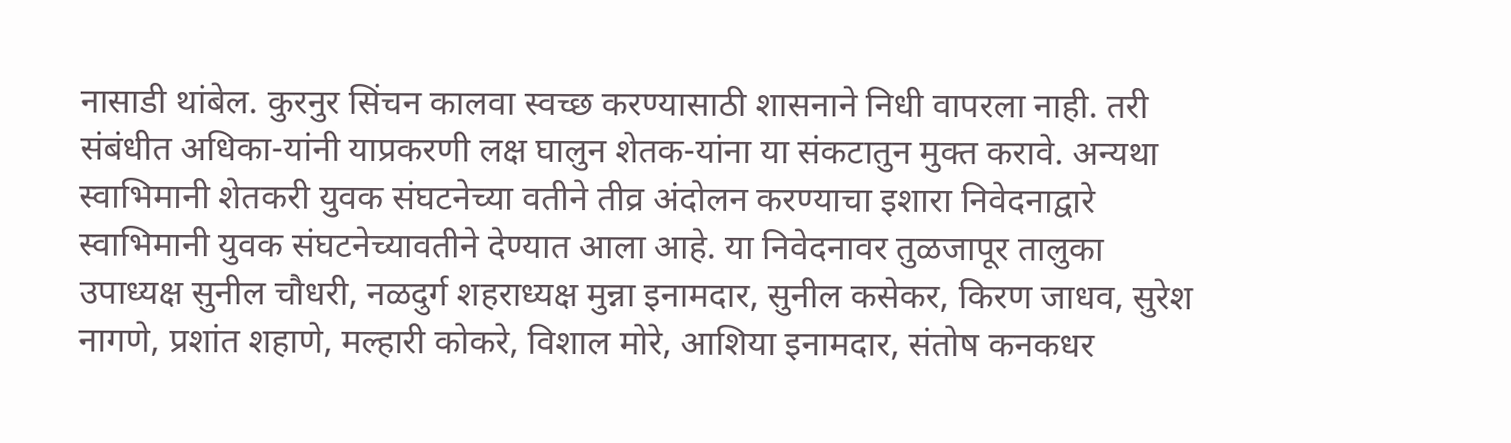नासाडी थांबेल. कुरनुर सिंचन कालवा स्वच्छ करण्यासाठी शासनाने निधी वापरला नाही. तरी संबंधीत अधिका-यांनी याप्रकरणी लक्ष घालुन शेतक-यांना या संकटातुन मुक्त करावे. अन्यथा स्वाभिमानी शेतकरी युवक संघटनेच्या वतीने तीव्र अंदोलन करण्याचा इशारा निवेदनाद्वारे स्वाभिमानी युवक संघटनेच्यावतीने देण्यात आला आहे. या निवेदनावर तुळजापूर तालुका उपाध्यक्ष सुनील चौधरी, नळदुर्ग शहराध्यक्ष मुन्ना इनामदार, सुनील कसेकर, किरण जाधव, सुरेश नागणे, प्रशांत शहाणे, मल्हारी कोकरे, विशाल मोरे, आशिया इनामदार, संतोष कनकधर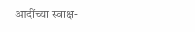आदींच्या स्वाक्ष-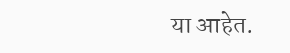या आहेत.